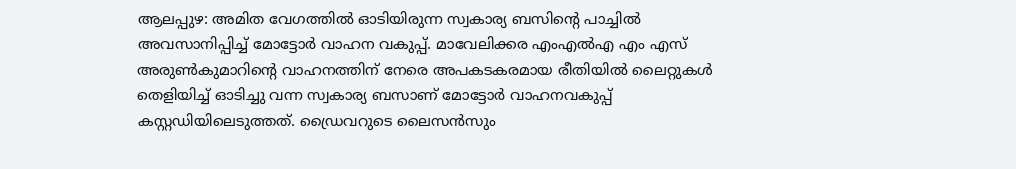ആലപ്പുഴ: അമിത വേഗത്തിൽ ഓടിയിരുന്ന സ്വകാര്യ ബസിന്റെ പാച്ചിൽ അവസാനിപ്പിച്ച് മോട്ടോർ വാഹന വകുപ്പ്. മാവേലിക്കര എംഎൽഎ എം എസ് അരുൺകുമാറിന്റെ വാഹനത്തിന് നേരെ അപകടകരമായ രീതിയിൽ ലൈറ്റുകൾ തെളിയിച്ച് ഓടിച്ചു വന്ന സ്വകാര്യ ബസാണ് മോട്ടോർ വാഹനവകുപ്പ് കസ്റ്റഡിയിലെടുത്തത്. ഡ്രൈവറുടെ ലൈസൻസും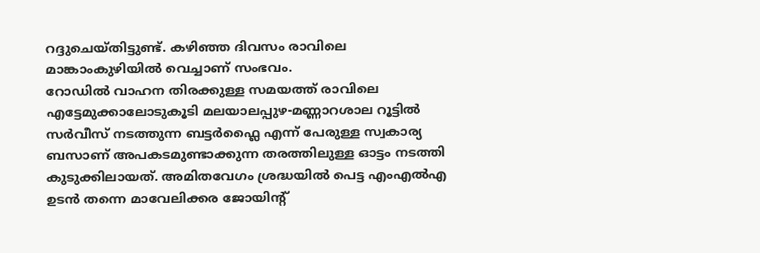റദ്ദുചെയ്തിട്ടുണ്ട്. കഴിഞ്ഞ ദിവസം രാവിലെ മാങ്കാംകുഴിയിൽ വെച്ചാണ് സംഭവം.
റോഡിൽ വാഹന തിരക്കുള്ള സമയത്ത് രാവിലെ എട്ടേമുക്കാലോടുകൂടി മലയാലപ്പുഴ-മണ്ണാറശാല റൂട്ടിൽ സർവീസ് നടത്തുന്ന ബട്ടർഫ്ലൈ എന്ന് പേരുള്ള സ്വകാര്യ ബസാണ് അപകടമുണ്ടാക്കുന്ന തരത്തിലുള്ള ഓട്ടം നടത്തി കുടുക്കിലായത്. അമിതവേഗം ശ്രദ്ധയിൽ പെട്ട എംഎൽഎ ഉടൻ തന്നെ മാവേലിക്കര ജോയിന്റ്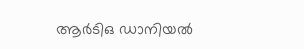ആർടിഒ ഡാനിയൽ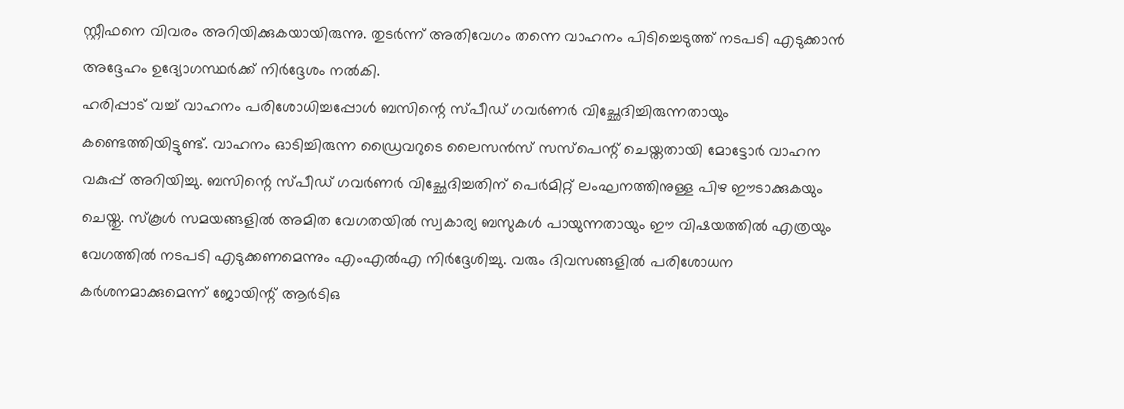സ്റ്റീഫനെ വിവരം അറിയിക്കുകയായിരുന്നു. തുടർന്ന് അതിവേഗം തന്നെ വാഹനം പിടിച്ചെടുത്ത് നടപടി എടുക്കാൻ അദ്ദേഹം ഉദ്യോഗസ്ഥർക്ക് നിർദ്ദേശം നൽകി.
ഹരിപ്പാട് വച്ച് വാഹനം പരിശോധിച്ചപ്പോൾ ബസിന്റെ സ്പീഡ് ഗവർണർ വിച്ഛേദിച്ചിരുന്നതായും കണ്ടെത്തിയിട്ടുണ്ട്. വാഹനം ഓടിച്ചിരുന്ന ഡ്രൈവറുടെ ലൈസൻസ് സസ്പെന്റ് ചെയ്തതായി മോട്ടോർ വാഹന വകുപ്പ് അറിയിച്ചു. ബസിന്റെ സ്പീഡ് ഗവർണർ വിച്ഛേദിച്ചതിന് പെർമിറ്റ് ലംഘനത്തിനുള്ള പിഴ ഈടാക്കുകയും ചെയ്തു. സ്കൂൾ സമയങ്ങളിൽ അമിത വേഗതയിൽ സ്വകാര്യ ബസുകൾ പായുന്നതായും ഈ വിഷയത്തിൽ എത്രയും വേഗത്തിൽ നടപടി എടുക്കണമെന്നും എംഎൽഎ നിർദ്ദേശിച്ചു. വരും ദിവസങ്ങളിൽ പരിശോധന കർശനമാക്കുമെന്ന് ജോയിന്റ് ആർടിഒ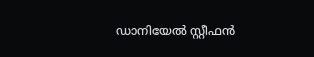ഡാനിയേൽ സ്റ്റീഫൻ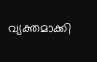വ്യക്തമാക്കി